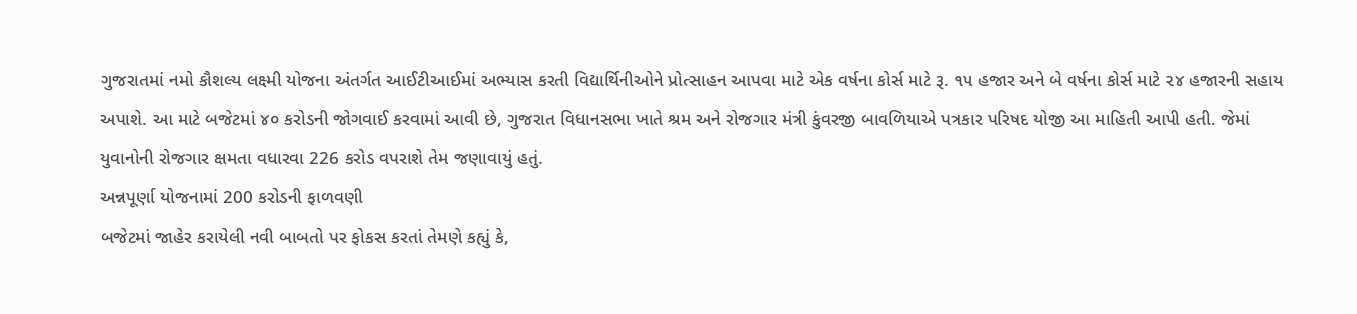ગુજરાતમાં નમો કૌશલ્ય લક્ષ્મી યોજના અંતર્ગત આઈટીઆઈમાં અભ્યાસ કરતી વિદ્યાર્થિનીઓને પ્રોત્સાહન આપવા માટે એક વર્ષના કોર્સ માટે રૂ. ૧૫ હજાર અને બે વર્ષના કોર્સ માટે ૨૪ હજારની સહાય અપાશે. આ માટે બજેટમાં ૪૦ કરોડની જોગવાઈ કરવામાં આવી છે, ગુજરાત વિધાનસભા ખાતે શ્રમ અને રોજગાર મંત્રી કુંવરજી બાવળિયાએ પત્રકાર પરિષદ યોજી આ માહિતી આપી હતી. જેમાં યુવાનોની રોજગાર ક્ષમતા વધારવા 226 કરોડ વપરાશે તેમ જણાવાયું હતું.
અન્નપૂર્ણા યોજનામાં 200 કરોડની ફાળવણી
બજેટમાં જાહેર કરાયેલી નવી બાબતો પર ફોકસ કરતાં તેમણે કહ્યું કે,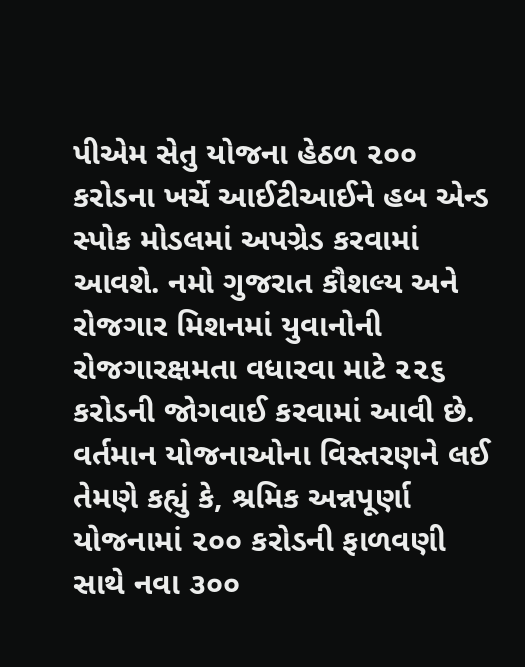પીએમ સેતુ યોજના હેઠળ ૨૦૦ કરોડના ખર્ચે આઈટીઆઈને હબ એન્ડ સ્પોક મોડલમાં અપગ્રેડ કરવામાં આવશે. નમો ગુજરાત કૌશલ્ય અને રોજગાર મિશનમાં યુવાનોની રોજગારક્ષમતા વધારવા માટે ૨૨૬ કરોડની જોગવાઈ કરવામાં આવી છે. વર્તમાન યોજનાઓના વિસ્તરણને લઈ તેમણે કહ્યું કે, શ્રમિક અન્નપૂર્ણા યોજનામાં ૨૦૦ કરોડની ફાળવણી સાથે નવા ૩૦૦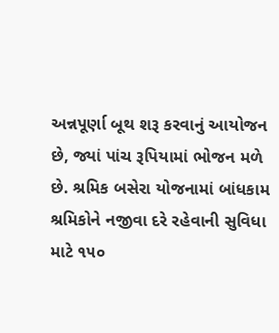અન્નપૂર્ણા બૂથ શરૂ કરવાનું આયોજન છે, જ્યાં પાંચ રૂપિયામાં ભોજન મળે છે. શ્રમિક બસેરા યોજનામાં બાંધકામ શ્રમિકોને નજીવા દરે રહેવાની સુવિધા માટે ૧૫૦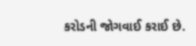કરોડની જોગવાઈ કરાઈ છે.